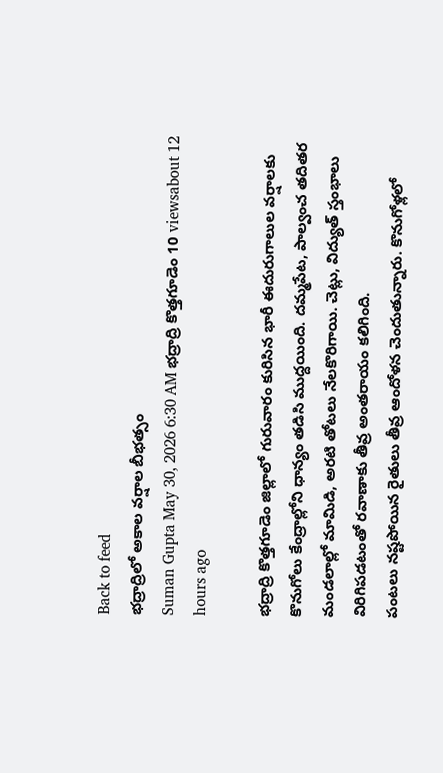Back to feed
భద్రాద్రిలో అకాల వర్షాల బీభత్సం
Suman Gupta May 30, 2026 6:30 AM భద్రాద్రి కొత్తగూడెం 10 viewsabout 12 hours ago

భద్రాద్రి కొత్తగూడెం జిల్లాలో గురువారం కురిసిన భారీ ఈదురుగాలుల వర్షాలకు కొనుగోలు కేంద్రాల్లోని ధాన్యం తడిసి ముద్దయింది. దమ్మపేట, పాల్వంచ తదితర మండలాల్లో మామిడి, అరటి తోటలు నేలకొరిగాయి. చెట్లు, విద్యుత్ స్తంభాలు విరిగిపడటంతో రవాణాకు తీవ్ర అంతరాయం కలిగింది.
పంటలు నష్టపోయిన రైతులు తీవ్ర ఆందోళన చెందుతున్నారు. కొనుగోళ్లలో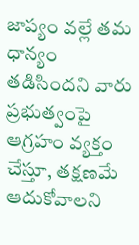జాప్యం వల్లే తమ ధాన్యం తడిసిందని వారు ప్రభుత్వంపై ఆగ్రహం వ్యక్తం చేస్తూ, తక్షణమే ఆదుకోవాలని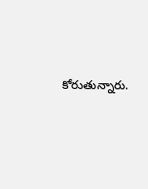కోరుతున్నారు.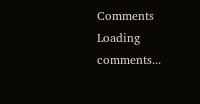Comments
Loading comments...